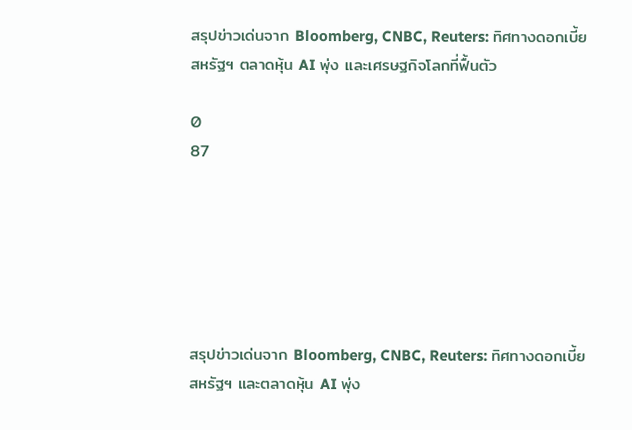สรุปข่าวเด่นจาก Bloomberg, CNBC, Reuters: ทิศทางดอกเบี้ยสหรัฐฯ ตลาดหุ้น AI พุ่ง และเศรษฐกิจโลกที่ฟื้นตัว

0
87






สรุปข่าวเด่นจาก Bloomberg, CNBC, Reuters: ทิศทางดอกเบี้ยสหรัฐฯ และตลาดหุ้น AI พุ่ง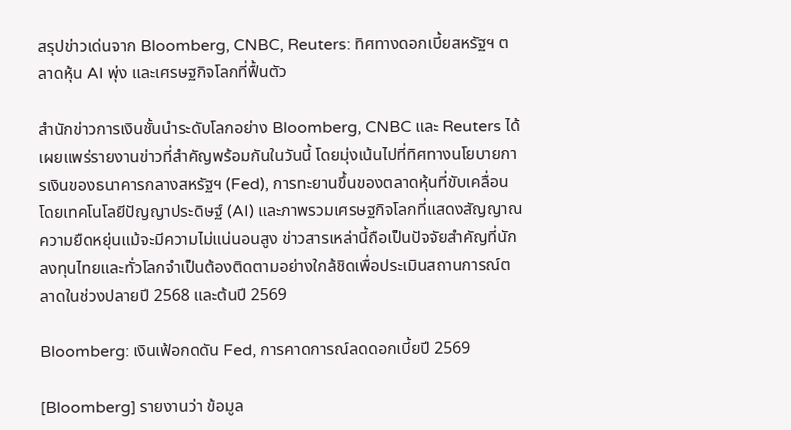สรุปข่าวเด่นจาก Bloomberg, CNBC, Reuters: ทิศทางดอกเบี้ยสหรัฐฯ ตลาดหุ้น AI พุ่ง และเศรษฐกิจโลกที่ฟื้นตัว

สำนักข่าวการเงินชั้นนำระดับโลกอย่าง Bloomberg, CNBC และ Reuters ได้เผยแพร่รายงานข่าวที่สำคัญพร้อมกันในวันนี้ โดยมุ่งเน้นไปที่ทิศทางนโยบายการเงินของธนาคารกลางสหรัฐฯ (Fed), การทะยานขึ้นของตลาดหุ้นที่ขับเคลื่อนโดยเทคโนโลยีปัญญาประดิษฐ์ (AI) และภาพรวมเศรษฐกิจโลกที่แสดงสัญญาณความยืดหยุ่นแม้จะมีความไม่แน่นอนสูง ข่าวสารเหล่านี้ถือเป็นปัจจัยสำคัญที่นักลงทุนไทยและทั่วโลกจำเป็นต้องติดตามอย่างใกล้ชิดเพื่อประเมินสถานการณ์ตลาดในช่วงปลายปี 2568 และต้นปี 2569

Bloomberg: เงินเฟ้อกดดัน Fed, การคาดการณ์ลดดอกเบี้ยปี 2569

[Bloomberg] รายงานว่า ข้อมูล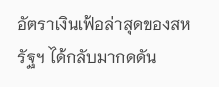อัตราเงินเฟ้อล่าสุดของสหรัฐฯ ได้กลับมากดดัน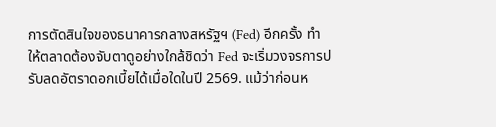การตัดสินใจของธนาคารกลางสหรัฐฯ (Fed) อีกครั้ง ทำให้ตลาดต้องจับตาดูอย่างใกล้ชิดว่า Fed จะเริ่มวงจรการปรับลดอัตราดอกเบี้ยได้เมื่อใดในปี 2569. แม้ว่าก่อนห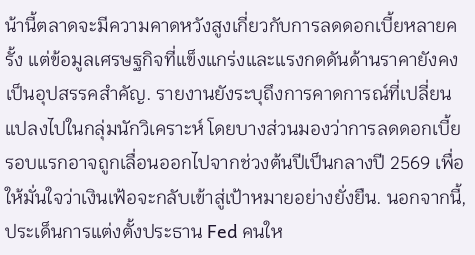น้านี้ตลาดจะมีความคาดหวังสูงเกี่ยวกับการลดดอกเบี้ยหลายครั้ง แต่ข้อมูลเศรษฐกิจที่แข็งแกร่งและแรงกดดันด้านราคายังคงเป็นอุปสรรคสำคัญ. รายงานยังระบุถึงการคาดการณ์ที่เปลี่ยนแปลงไปในกลุ่มนักวิเคราะห์ โดยบางส่วนมองว่าการลดดอกเบี้ยรอบแรกอาจถูกเลื่อนออกไปจากช่วงต้นปีเป็นกลางปี 2569 เพื่อให้มั่นใจว่าเงินเฟ้อจะกลับเข้าสู่เป้าหมายอย่างยั่งยืน. นอกจากนี้, ประเด็นการแต่งตั้งประธาน Fed คนให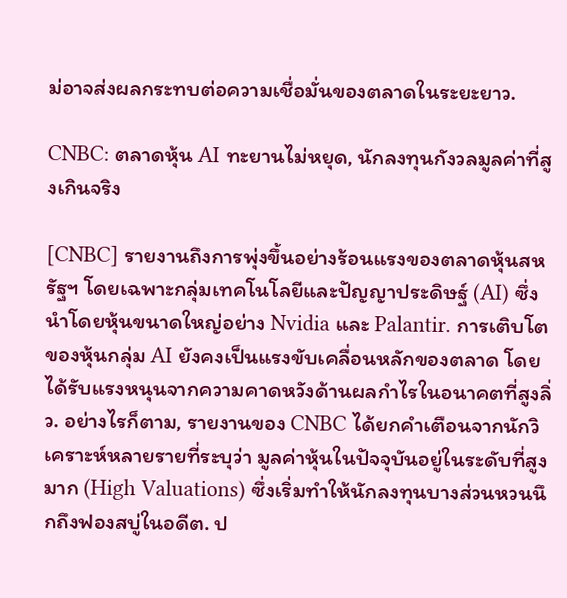ม่อาจส่งผลกระทบต่อความเชื่อมั่นของตลาดในระยะยาว.

CNBC: ตลาดหุ้น AI ทะยานไม่หยุด, นักลงทุนกังวลมูลค่าที่สูงเกินจริง

[CNBC] รายงานถึงการพุ่งขึ้นอย่างร้อนแรงของตลาดหุ้นสหรัฐฯ โดยเฉพาะกลุ่มเทคโนโลยีและปัญญาประดิษฐ์ (AI) ซึ่งนำโดยหุ้นขนาดใหญ่อย่าง Nvidia และ Palantir. การเติบโตของหุ้นกลุ่ม AI ยังคงเป็นแรงขับเคลื่อนหลักของตลาด โดยได้รับแรงหนุนจากความคาดหวังด้านผลกำไรในอนาคตที่สูงลิ่ว. อย่างไรก็ตาม, รายงานของ CNBC ได้ยกคำเตือนจากนักวิเคราะห์หลายรายที่ระบุว่า มูลค่าหุ้นในปัจจุบันอยู่ในระดับที่สูงมาก (High Valuations) ซึ่งเริ่มทำให้นักลงทุนบางส่วนหวนนึกถึงฟองสบู่ในอดีต. ป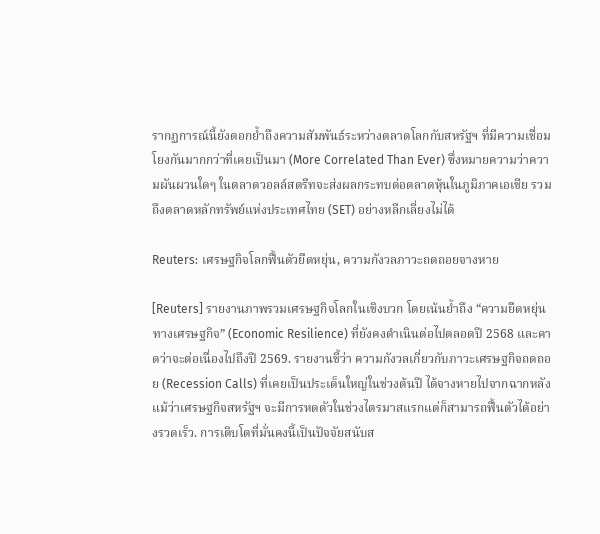รากฏการณ์นี้ยังตอกย้ำถึงความสัมพันธ์ระหว่างตลาดโลกกับสหรัฐฯ ที่มีความเชื่อมโยงกันมากกว่าที่เคยเป็นมา (More Correlated Than Ever) ซึ่งหมายความว่าความผันผวนใดๆ ในตลาดวอลล์สตรีทจะส่งผลกระทบต่อตลาดหุ้นในภูมิภาคเอเชีย รวมถึงตลาดหลักทรัพย์แห่งประเทศไทย (SET) อย่างหลีกเลี่ยงไม่ได้

Reuters: เศรษฐกิจโลกฟื้นตัวยืดหยุ่น, ความกังวลภาวะถดถอยจางหาย

[Reuters] รายงานภาพรวมเศรษฐกิจโลกในเชิงบวก โดยเน้นย้ำถึง “ความยืดหยุ่นทางเศรษฐกิจ” (Economic Resilience) ที่ยังคงดำเนินต่อไปตลอดปี 2568 และคาดว่าจะต่อเนื่องไปถึงปี 2569. รายงานชี้ว่า ความกังวลเกี่ยวกับภาวะเศรษฐกิจถดถอย (Recession Calls) ที่เคยเป็นประเด็นใหญ่ในช่วงต้นปี ได้จางหายไปจากฉากหลัง แม้ว่าเศรษฐกิจสหรัฐฯ จะมีการหดตัวในช่วงไตรมาสแรกแต่ก็สามารถฟื้นตัวได้อย่างรวดเร็ว. การเติบโตที่มั่นคงนี้เป็นปัจจัยสนับส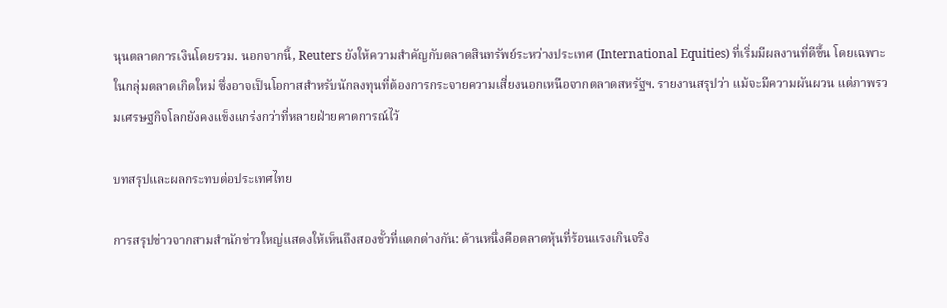นุนตลาดการเงินโดยรวม. นอกจากนี้, Reuters ยังให้ความสำคัญกับตลาดสินทรัพย์ระหว่างประเทศ (International Equities) ที่เริ่มมีผลงานที่ดีขึ้น โดยเฉพาะในกลุ่มตลาดเกิดใหม่ ซึ่งอาจเป็นโอกาสสำหรับนักลงทุนที่ต้องการกระจายความเสี่ยงนอกเหนือจากตลาดสหรัฐฯ. รายงานสรุปว่า แม้จะมีความผันผวน แต่ภาพรวมเศรษฐกิจโลกยังคงแข็งแกร่งกว่าที่หลายฝ่ายคาดการณ์ไว้

บทสรุปและผลกระทบต่อประเทศไทย

การสรุปข่าวจากสามสำนักข่าวใหญ่แสดงให้เห็นถึงสองขั้วที่แตกต่างกัน: ด้านหนึ่งคือตลาดหุ้นที่ร้อนแรงเกินจริง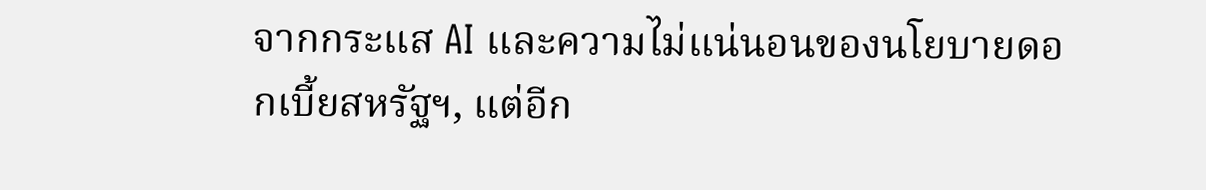จากกระแส AI และความไม่แน่นอนของนโยบายดอกเบี้ยสหรัฐฯ, แต่อีก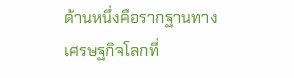ด้านหนึ่งคือรากฐานทางเศรษฐกิจโลกที่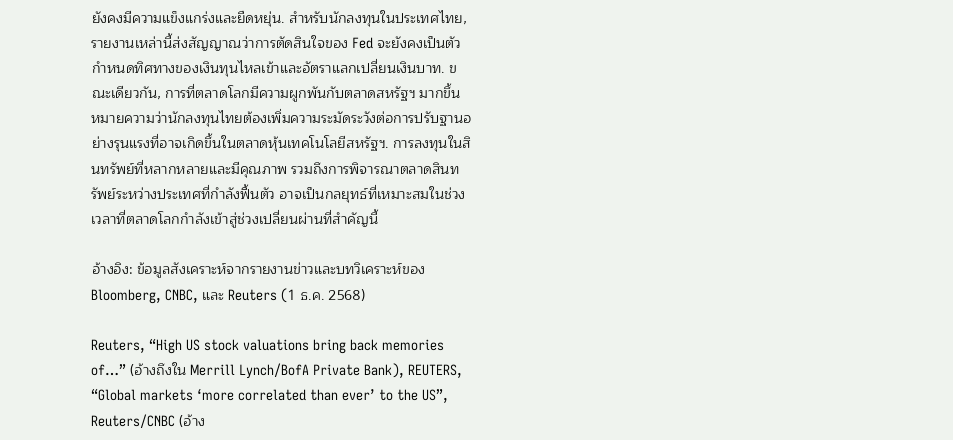ยังคงมีความแข็งแกร่งและยืดหยุ่น. สำหรับนักลงทุนในประเทศไทย, รายงานเหล่านี้ส่งสัญญาณว่าการตัดสินใจของ Fed จะยังคงเป็นตัวกำหนดทิศทางของเงินทุนไหลเข้าและอัตราแลกเปลี่ยนเงินบาท. ขณะเดียวกัน, การที่ตลาดโลกมีความผูกพันกับตลาดสหรัฐฯ มากขึ้น หมายความว่านักลงทุนไทยต้องเพิ่มความระมัดระวังต่อการปรับฐานอย่างรุนแรงที่อาจเกิดขึ้นในตลาดหุ้นเทคโนโลยีสหรัฐฯ. การลงทุนในสินทรัพย์ที่หลากหลายและมีคุณภาพ รวมถึงการพิจารณาตลาดสินทรัพย์ระหว่างประเทศที่กำลังฟื้นตัว อาจเป็นกลยุทธ์ที่เหมาะสมในช่วงเวลาที่ตลาดโลกกำลังเข้าสู่ช่วงเปลี่ยนผ่านที่สำคัญนี้

อ้างอิง: ข้อมูลสังเคราะห์จากรายงานข่าวและบทวิเคราะห์ของ Bloomberg, CNBC, และ Reuters (1 ธ.ค. 2568)

Reuters, “High US stock valuations bring back memories of…” (อ้างถึงใน Merrill Lynch/BofA Private Bank), REUTERS, “Global markets ‘more correlated than ever’ to the US”, Reuters/CNBC (อ้าง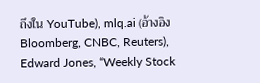ถึงใน YouTube), mlq.ai (อ้างอิง Bloomberg, CNBC, Reuters), Edward Jones, “Weekly Stock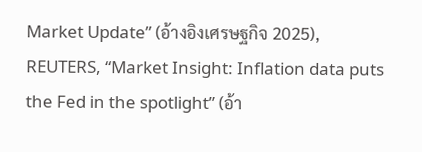Market Update” (อ้างอิงเศรษฐกิจ 2025), REUTERS, “Market Insight: Inflation data puts the Fed in the spotlight” (อ้า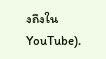งถึงใน YouTube).